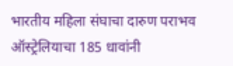भारतीय महिला संघाचा दारुण पराभव
ऑस्ट्रेलियाचा 185 धावांनी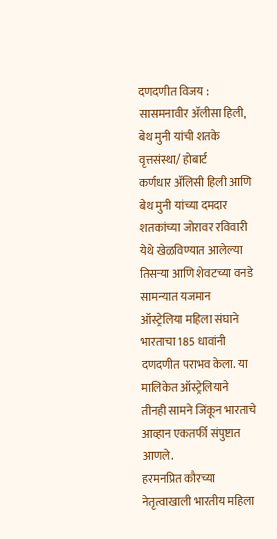दणदणीत विजय : सासमनावीर ॲलीसा हिली, बेथ मुनी यांची शतके
वृत्तसंस्था/ होबार्ट
कर्णधार ॲलिसी हिली आणि बेथ मुनी यांच्या दमदार शतकांच्या जोरावर रविवारी येथे खेळविण्यात आलेल्या तिसऱ्या आणि शेवटच्या वनडे सामन्यात यजमान ऑस्ट्रेलिया महिला संघाने भारताचा 185 धावांनी दणदणीत पराभव केला. या मालिकेत ऑस्ट्रेलियाने तीनही सामने जिंकून भारताचे आव्हान एकतर्फी संपुष्टात आणले.
हरमनप्रित कौरच्या नेतृत्वाखाली भारतीय महिला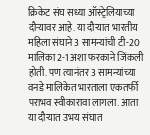क्रिकेट संघ सध्या ऑस्ट्रेलियाच्या दौऱ्यावर आहे. या दौऱ्यात भारतीय महिला संघाने 3 सामन्यांची टी-20 मालिका 2-1 अशा फरकाने जिंकली होती. पण त्यानंतर 3 सामन्यांच्या वनडे मालिकेत भारताला एकतर्फी पराभव स्वीकारावा लागला. आता या दौऱ्यात उभय संघात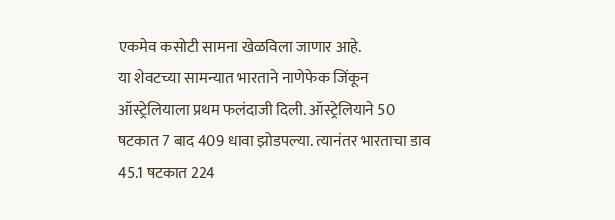एकमेव कसोटी सामना खेळविला जाणार आहे.
या शेवटच्या सामन्यात भारताने नाणेफेक जिंकून ऑस्ट्रेलियाला प्रथम फलंदाजी दिली. ऑस्ट्रेलियाने 50 षटकात 7 बाद 409 धावा झोडपल्या. त्यानंतर भारताचा डाव 45.1 षटकात 224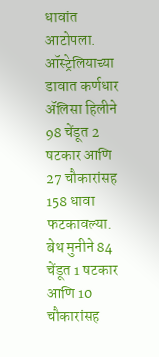धावांत आटोपला.
ऑस्ट्रेलियाच्या डावात कर्णधार ॲलिसा हिलीने 98 चेंडूत 2 षटकार आणि 27 चौकारांसह 158 धावा फटकावल्या. बेथ मुनीने 84 चेंडूत 1 षटकार आणि 10 चौकारांसह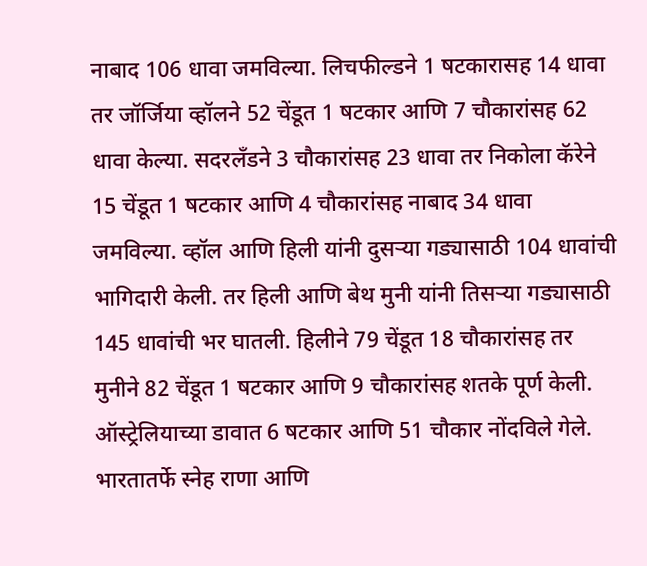नाबाद 106 धावा जमविल्या. लिचफील्डने 1 षटकारासह 14 धावा तर जॉर्जिया व्हॉलने 52 चेंडूत 1 षटकार आणि 7 चौकारांसह 62 धावा केल्या. सदरलँडने 3 चौकारांसह 23 धावा तर निकोला कॅरेने 15 चेंडूत 1 षटकार आणि 4 चौकारांसह नाबाद 34 धावा जमविल्या. व्हॉल आणि हिली यांनी दुसऱ्या गड्यासाठी 104 धावांची भागिदारी केली. तर हिली आणि बेथ मुनी यांनी तिसऱ्या गड्यासाठी 145 धावांची भर घातली. हिलीने 79 चेंडूत 18 चौकारांसह तर मुनीने 82 चेंडूत 1 षटकार आणि 9 चौकारांसह शतके पूर्ण केली. ऑस्ट्रेलियाच्या डावात 6 षटकार आणि 51 चौकार नोंदविले गेले. भारतातर्फे स्नेह राणा आणि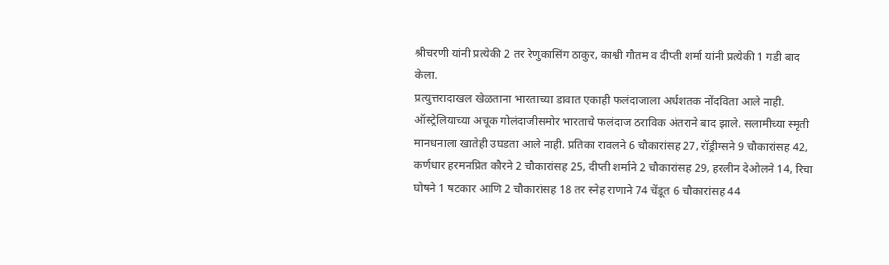श्रीचरणी यांनी प्रत्येकी 2 तर रेणुकासिंग ठाकुर, काश्वी गौतम व दीप्ती शर्मा यांनी प्रत्येकी 1 गडी बाद केला.
प्रत्युत्तरादाखल खेळताना भारताच्या डावात एकाही फलंदाजाला अर्धशतक नोंदविता आले नाही. ऑस्ट्रेलियाच्या अचूक गोलंदाजीसमोर भारताचे फलंदाज ठराविक अंतराने बाद झाले. सलामीच्या स्मृती मानधनाला खातेही उघडता आले नाही. प्रतिका रावलने 6 चौकारांसह 27, रॉड्रीग्सने 9 चौकारांसह 42, कर्णधार हरमनप्रित कौरने 2 चौकारांसह 25, दीप्ती शर्माने 2 चौकारांसह 29, हरलीन देओलने 14, रिचा घोषने 1 षटकार आणि 2 चौकारांसह 18 तर स्नेह राणाने 74 चेंडूत 6 चौकारांसह 44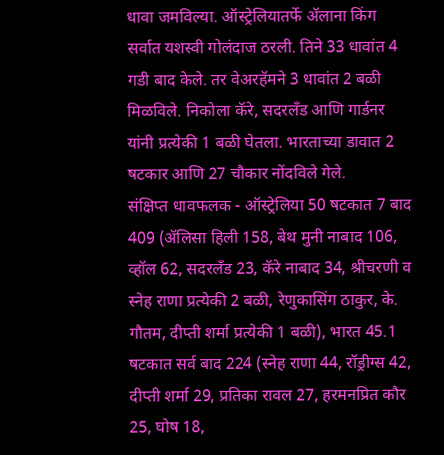धावा जमविल्या. ऑस्ट्रेलियातर्फे ॲलाना किंग सर्वात यशस्वी गोलंदाज ठरली. तिने 33 धावांत 4 गडी बाद केले. तर वेअरहॅमने 3 धावांत 2 बळी मिळविले. निकोला कॅरे, सदरलँड आणि गार्डनर यांनी प्रत्येकी 1 बळी घेतला. भारताच्या डावात 2 षटकार आणि 27 चौकार नोंदविले गेले.
संक्षिप्त धावफलक - ऑस्ट्रेलिया 50 षटकात 7 बाद 409 (ॲलिसा हिली 158, बेथ मुनी नाबाद 106, व्हॉल 62, सदरलँड 23, कॅरे नाबाद 34, श्रीचरणी व स्नेह राणा प्रत्येकी 2 बळी, रेणुकासिंग ठाकुर, के. गौतम, दीप्ती शर्मा प्रत्येकी 1 बळी), भारत 45.1 षटकात सर्व बाद 224 (स्नेह राणा 44, रॉड्रीग्स 42, दीप्ती शर्मा 29, प्रतिका रावल 27, हरमनप्रित कौर 25, घोष 18,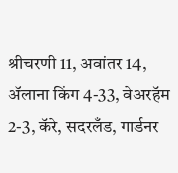श्रीचरणी 11, अवांतर 14, ॲलाना किंग 4-33, वेअरहॅम 2-3, कॅरे, सदरलँड, गार्डनर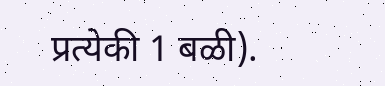प्रत्येकी 1 बळी).